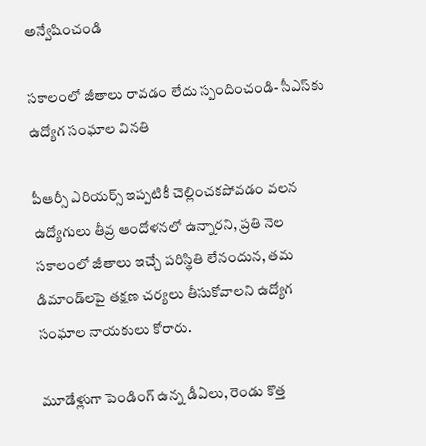అన్వేషించండి

సకాలంలో జీతాలు రావడం లేదు స్పందించండి- సీఎస్‌కు ఉద్యోగ సంఘాల వినతి

పీఆర్సీ ఎరియర్స్‌ ఇప్పటికీ చెల్లించకపోవడం వలన ఉద్యోగులు తీవ్ర ఆందోళనలో ఉన్నారని, ప్రతి నెల సకాలంలో జీతాలు ఇచ్చే పరిస్థితి లేనందున, త‌మ డిమాండ్‌లపై తక్షణ చర్యలు తీసుకోవాలని ఉద్యోగ సంఘాల నాయకులు కోరారు.

మూడేళ్లుగా పెండింగ్ ఉన్న డీఏలు, రెండు కొత్త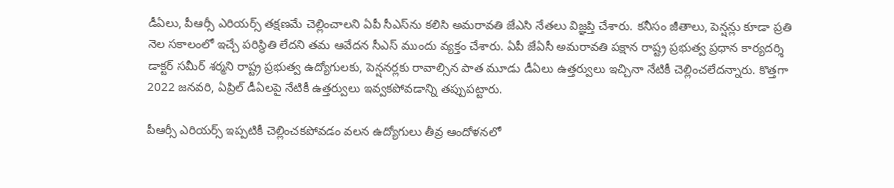డీఏలు, పీఆర్సీ ఎరియర్స్ తక్షణమే చెల్లించాలని ఏపీ సీఎస్‌ను కలిసి అమ‌రావ‌తి జేఎసి నేత‌లు విజ్ఞ‌ప్తి చేశారు. కనీసం జీతాలు, పెన్షన్లు కూడా ప్రతి నెల సకాలంలో ఇచ్చే పరిస్థితి లేదని త‌మ ఆవేద‌న‌ సీఎస్ ముందు వ్య‌క్తం చేశారు. ఏపీ జేఏసీ అమరావతి పక్షాన రాష్ట్ర ప్రభుత్వ ప్రధాన కార్యదర్శి డాక్టర్ సమీర్ శర్మని రాష్ట్ర ప్రభుత్వ ఉద్యోగులకు, పెన్షనర్లకు రావాల్సిన పాత మూడు డీఏలు ఉత్తర్వులు ఇచ్చినా నేటికీ చెల్లించలేదన్నారు. కొత్తగా 2022 జనవరి, ఏప్రిల్ డీఏలపై నేటికీ ఉత్తర్వులు ఇవ్వకపోవడాన్ని తప్పుపట్టారు.

పీఆర్సీ ఎరియర్స్‌ ఇప్పటికీ చెల్లించకపోవడం వలన ఉద్యోగులు తీవ్ర ఆందోళనలో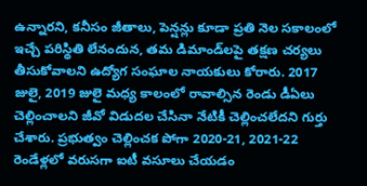ఉన్నారని, కనీసం జీతాలు, పెన్షన్లు కూడా ప్రతి నెల సకాలంలో ఇచ్చే పరిస్థితి లేనందున, త‌మ డిమాండ్‌లపై తక్షణ చర్యలు తీసుకోవాలని ఉద్యోగ సంఘాల నాయకులు కోరారు. 2017 జులై, 2019 జులై మధ్య కాలంలో రావాల్సిన రెండు డీఏలు చెల్లించాలని జీవో విడుదల చేసినా నేటికీ చెల్లించలేదని గుర్తు చేశారు. ప్రభుత్వం చెల్లించక పోగా 2020-21, 2021-22 రెండేళ్లలో వరుసగా ఐటీ వసూలు చేయడం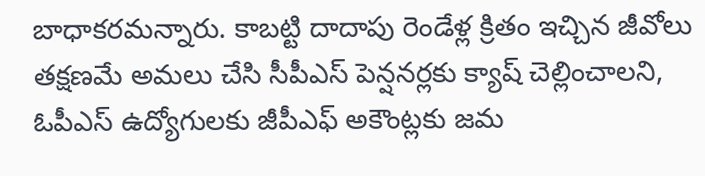బాధాకరమన్నారు. కాబట్టి దాదాపు రెండేళ్ల క్రితం ఇచ్చిన జీవోలు తక్షణమే అమలు చేసి సీపీఎస్‌ పెన్షనర్లకు క్యాష్ చెల్లించాలని, ఓపీఎస్‌ ఉద్యోగులకు జీపీఎఫ్‌ అకౌంట్లకు జమ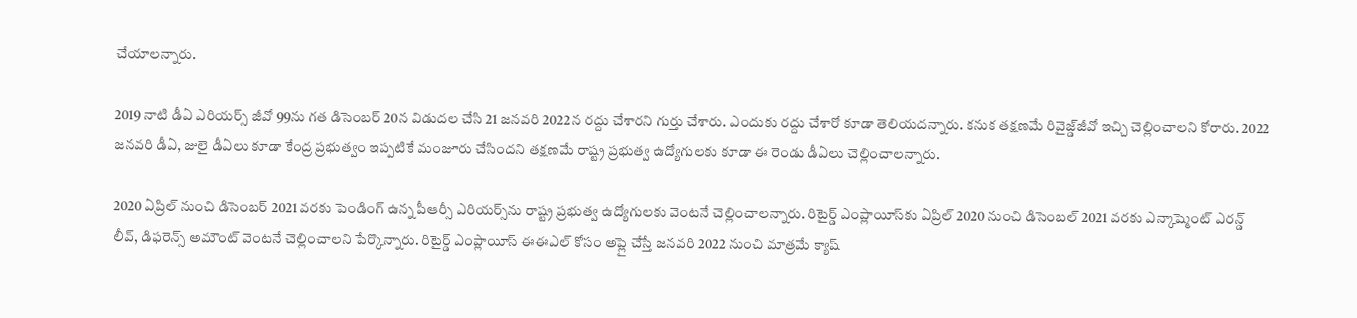చేయాలన్నారు.

2019 నాటి డీఏ ఎరియర్స్‌ జీవో 99ను గత డిసెంబర్‌ 20న విడుదల చేసి 21 జనవరి 2022న రద్దు చేశారని గుర్తు చేశారు. ఎందుకు రద్దు చేశారో కూడా తెలియదన్నారు. కనుక తక్షణమే రివైజ్డ్‌జీవో ఇచ్చి చెల్లించాలని కోరారు. 2022 జనవరి డీఏ, జులై డీఏలు కూడా కేంద్ర ప్రభుత్వం ఇప్పటికే మంజూరు చేసిందని తక్షణమే రాష్ట్ర ప్రభుత్వ ఉద్యోగులకు కూడా ఈ రెండు డీఏలు చెల్లించాలన్నారు.

2020 ఏప్రిల్‌ నుంచి డిసెంబర్ 2021 వరకు పెండింగ్ ఉన్న పీఆర్సీ ఎరియర్స్‌ను రాష్ట్ర ప్రభుత్వ ఉద్యోగులకు వెంటనే చెల్లించాలన్నారు. రిటైర్డ్ ఎంప్లాయీస్‌కు ఏప్రిల్‌ 2020 నుంచి డిసెంబల్‌ 2021 వరకు ఎన్కాష్మెంట్ ఎరన్డ్ లీవ్, డిఫరెన్స్ అమౌంట్ వెంటనే చెల్లించాలని పేర్కొన్నారు. రిటైర్డ్ ఎంప్లాయీస్ ఈఈఎల్‌ కోసం అప్లై చేస్తే జనవరి 2022 నుంచి మాత్రమే క్యాష్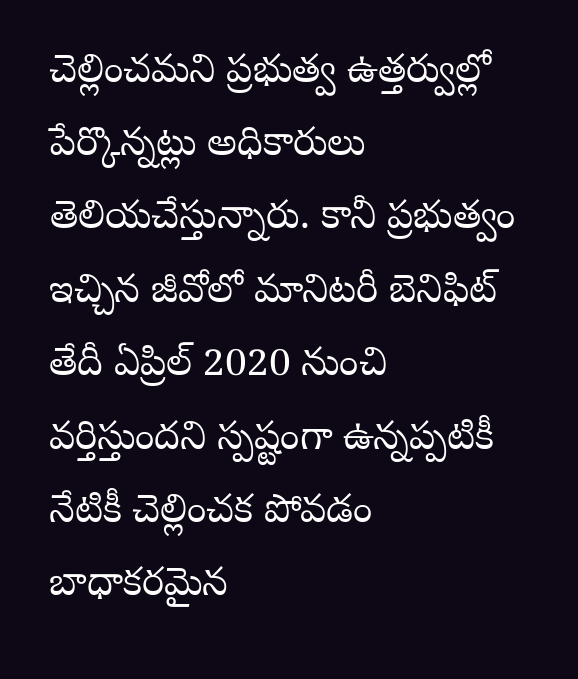చెల్లించమని ప్రభుత్వ ఉత్తర్వుల్లో పేర్కొన్నట్లు అధికారులు తెలియచేస్తున్నారు. కానీ ప్రభుత్వం ఇచ్చిన జీవోలో మానిటరీ బెనిఫిట్ తేదీ ఏప్రిల్‌ 2020 నుంచి వర్తిస్తుందని స్పష్టంగా ఉన్నప్పటికీ నేటికీ చెల్లించక పోవడం బాధాకరమైన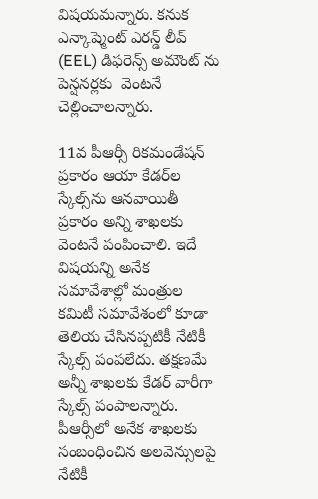విషయమన్నారు. కనుక ఎన్కాష్మెంట్ ఎరన్డ్ లీవ్ (EEL) డిఫరెన్స్ అమౌంట్ ను పెన్షనర్లకు  వెంటనే చెల్లించాలన్నారు.

11వ పీఆర్సీ రికమండేషన్ ప్రకారం ఆయా కేడర్‌ల స్కేల్స్‌ను ఆనవాయితీ ప్రకారం అన్ని శాఖలకు వెంటనే పంపించాలి. ఇదే విషయన్ని అనేక సమావేశాల్లో మంత్రుల కమిటీ సమావేశంలో కూడా తెలియ చేసినప్పటికీ నేటికీ స్కేల్స్ పంపలేదు. తక్షణమే అన్నీ శాఖలకు కేడర్‌ వారీగా స్కేల్స్ పంపాలన్నారు. పీఆర్సీలో అనేక శాఖలకు సంబంధించిన అలవెన్సులపై నేటికీ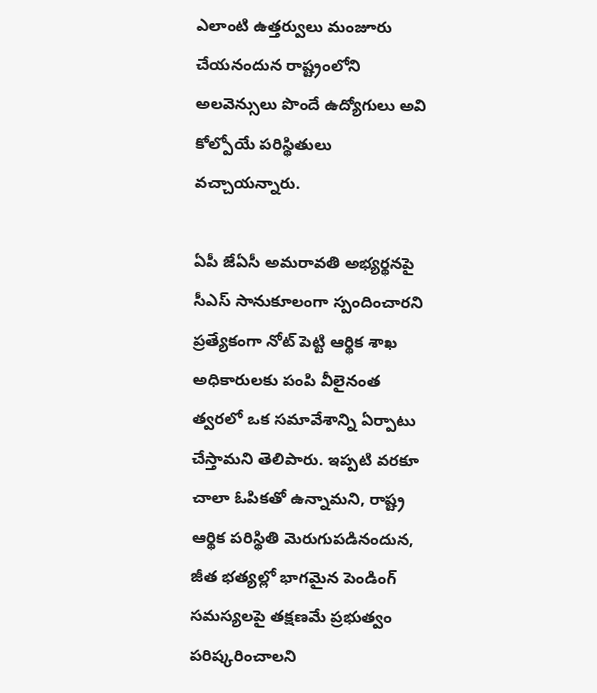ఎలాంటి ఉత్తర్వులు మంజూరు చేయనందున రాష్ట్రంలోని అలవెన్సులు పొందే ఉద్యోగులు అవి కోల్పోయే పరిస్థితులు వచ్చాయన్నారు.

ఏపీ జేఏసీ అమరావతి అభ్యర్థనపై సీఎస్‌ సానుకూలంగా స్పందించారని ప్రత్యేకంగా నోట్ పెట్టి ఆర్థిక శాఖ అధికారులకు పంపి వీలైనంత త్వరలో ఒక సమావేశాన్ని ఏర్పాటు చేస్తామని తెలిపారు. ఇప్పటి వరకూ చాలా ఓపికతో ఉన్నామని, రాష్ట్ర ఆర్థిక పరిస్థితి మెరుగుపడినందున, జీత భత్యల‌్లో భాగమైన పెండింగ్ సమస్యలపై తక్షణమే ప్రభుత్వం పరిష్కరించాలని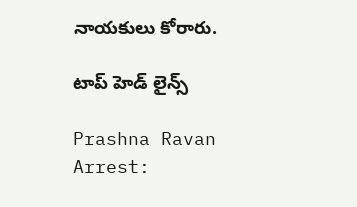నాయ‌కులు కోరారు.

టాప్ హెడ్ లైన్స్

Prashna Ravan Arrest: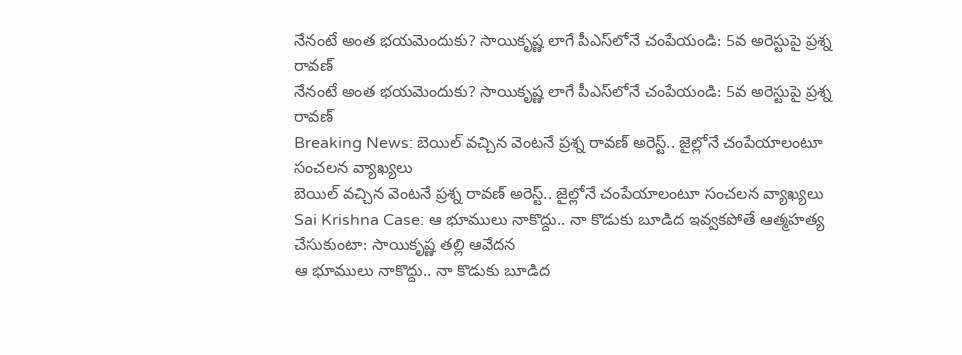నేనంటే అంత భయమెందుకు? సాయికృష్ణ లాగే పీఎస్‌లోనే చంపేయండి: 5వ అరెస్టుపై ప్రశ్న రావణ్
నేనంటే అంత భయమెందుకు? సాయికృష్ణ లాగే పీఎస్‌లోనే చంపేయండి: 5వ అరెస్టుపై ప్రశ్న రావణ్
Breaking News: బెయిల్ వచ్చిన వెంటనే ప్రశ్న రావణ్ అరెస్ట్.. జైల్లోనే చంపేయాలంటూ సంచలన వ్యాఖ్యలు
బెయిల్ వచ్చిన వెంటనే ప్రశ్న రావణ్ అరెస్ట్.. జైల్లోనే చంపేయాలంటూ సంచలన వ్యాఖ్యలు
Sai Krishna Case: ఆ భూములు నాకొద్దు.. నా కొడుకు బూడిద ఇవ్వకపోతే ఆత్మహత్య చేసుకుంటా: సాయికృష్ణ తల్లి ఆవేదన
ఆ భూములు నాకొద్దు.. నా కొడుకు బూడిద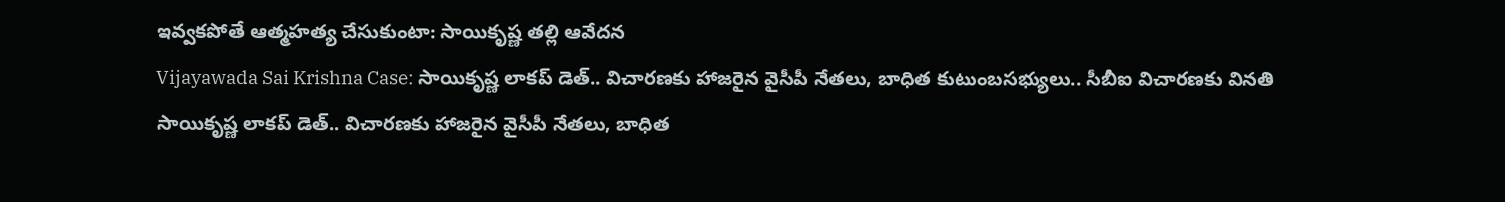ఇవ్వకపోతే ఆత్మహత్య చేసుకుంటా: సాయికృష్ణ తల్లి ఆవేదన
Vijayawada Sai Krishna Case: సాయికృష్ణ లాకప్ డెత్.. విచారణకు హాజరైన వైసీపీ నేతలు, బాధిత కుటుంబసభ్యులు.. సీబీఐ విచారణకు వినతి
సాయికృష్ణ లాకప్ డెత్.. విచారణకు హాజరైన వైసీపీ నేతలు, బాధిత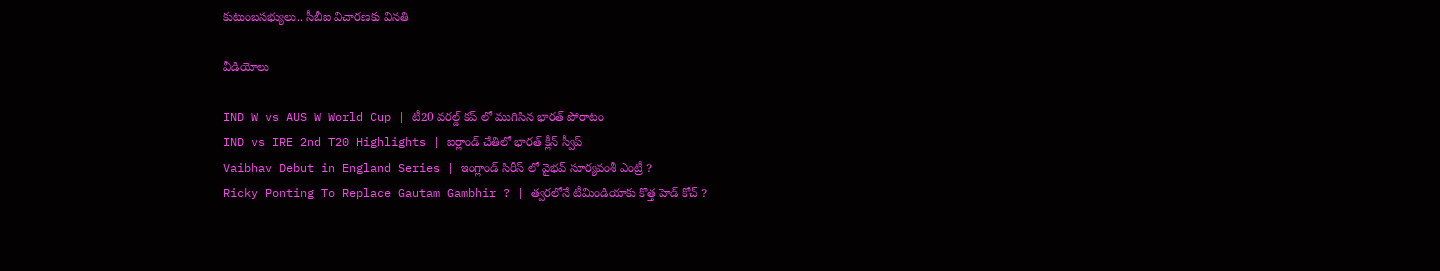కుటుంబసభ్యులు.. సీబీఐ విచారణకు వినతి

వీడియోలు

IND W vs AUS W World Cup | టీ20 వరల్డ్ కప్ లో ముగిసిన భారత్ పోరాటం
IND vs IRE 2nd T20 Highlights | ఐర్లాండ్ చేతిలో భారత్ క్లీన్ స్వీప్
Vaibhav Debut in England Series | ఇంగ్లాండ్ సిరీస్ లో వైభవ్ సూర్యవంశీ ఎంట్రీ ?
Ricky Ponting To Replace Gautam Gambhir ? | త్వరలోనే టీమిండియాకు కొత్త హెడ్ కోచ్ ?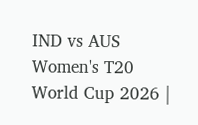IND vs AUS Women's T20 World Cup 2026 |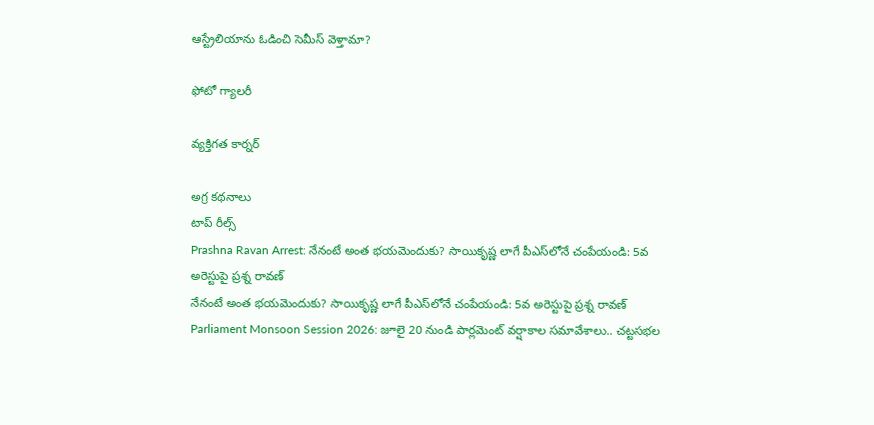ఆస్ట్రేలియాను ఓడించి సెమీస్ వెళ్తామా?

ఫోటో గ్యాలరీ

వ్యక్తిగత కార్నర్

అగ్ర కథనాలు
టాప్ రీల్స్
Prashna Ravan Arrest: నేనంటే అంత భయమెందుకు? సాయికృష్ణ లాగే పీఎస్‌లోనే చంపేయండి: 5వ అరెస్టుపై ప్రశ్న రావణ్
నేనంటే అంత భయమెందుకు? సాయికృష్ణ లాగే పీఎస్‌లోనే చంపేయండి: 5వ అరెస్టుపై ప్రశ్న రావణ్
Parliament Monsoon Session 2026: జూలై 20 నుండి పార్లమెంట్ వర్షాకాల సమావేశాలు.. చట్టసభల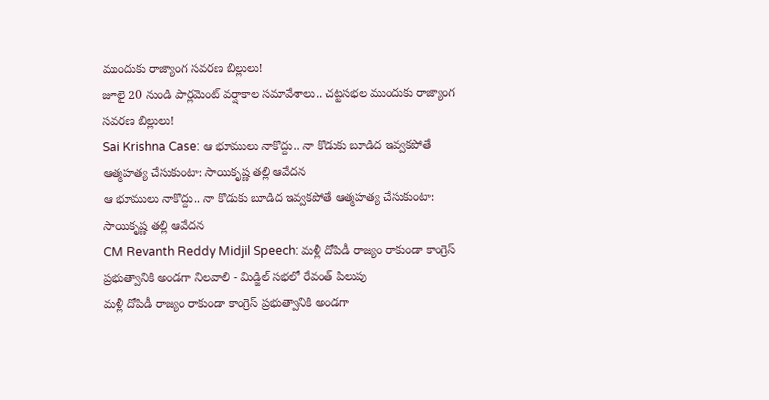ముందుకు రాజ్యాంగ సవరణ బిల్లులు!
జూలై 20 నుండి పార్లమెంట్ వర్షాకాల సమావేశాలు.. చట్టసభల ముందుకు రాజ్యాంగ సవరణ బిల్లులు!
Sai Krishna Case: ఆ భూములు నాకొద్దు.. నా కొడుకు బూడిద ఇవ్వకపోతే ఆత్మహత్య చేసుకుంటా: సాయికృష్ణ తల్లి ఆవేదన
ఆ భూములు నాకొద్దు.. నా కొడుకు బూడిద ఇవ్వకపోతే ఆత్మహత్య చేసుకుంటా: సాయికృష్ణ తల్లి ఆవేదన
CM Revanth Reddy Midjil Speech: మళ్లీ దోపిడీ రాజ్యం రాకుండా కాంగ్రెస్ ప్రభుత్వానికి అండగా నిలవాలి - మిడ్జిల్ సభలో రేవంత్ పిలుపు
మళ్లీ దోపిడీ రాజ్యం రాకుండా కాంగ్రెస్ ప్రభుత్వానికి అండగా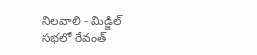నిలవాలి - మిడ్జిల్ సభలో రేవంత్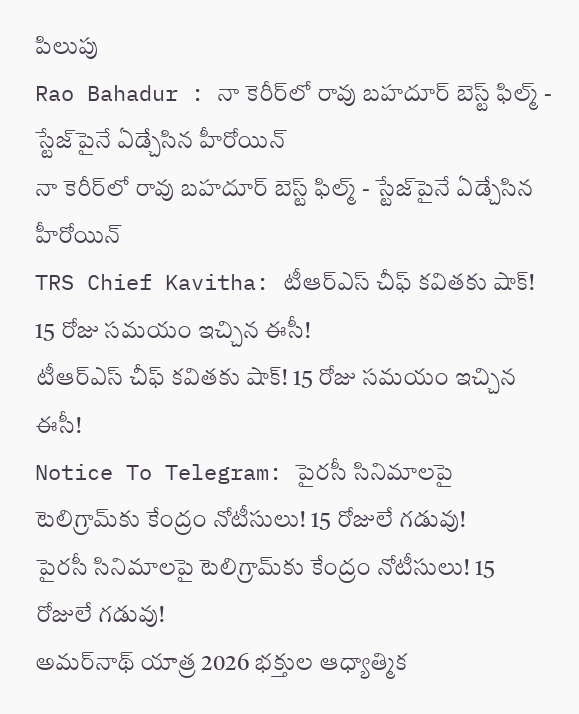పిలుపు
Rao Bahadur : నా కెరీర్‌లో రావు బహదూర్ బెస్ట్ ఫిల్మ్ - స్టేజ్‌పైనే ఏడ్చేసిన హీరోయిన్
నా కెరీర్‌లో రావు బహదూర్ బెస్ట్ ఫిల్మ్ - స్టేజ్‌పైనే ఏడ్చేసిన హీరోయిన్
TRS Chief Kavitha: టీఆర్‌ఎస్‌ చీఫ్‌ కవితకు షాక్‌! 15 రోజు సమయం ఇచ్చిన ఈసీ!
టీఆర్‌ఎస్‌ చీఫ్‌ కవితకు షాక్‌! 15 రోజు సమయం ఇచ్చిన ఈసీ!
Notice To Telegram: పైరసీ సినిమాలపై టెలిగ్రామ్‌కు కేంద్రం నోటీసులు! 15 రోజులే గడువు!
పైరసీ సినిమాలపై టెలిగ్రామ్‌కు కేంద్రం నోటీసులు! 15 రోజులే గడువు!
అమర్‌నాథ్ యాత్ర 2026 భక్తుల ఆధ్యాత్మిక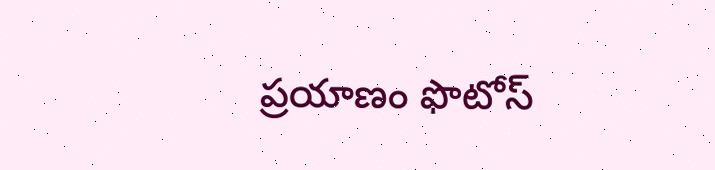ప్రయాణం ఫొటోస్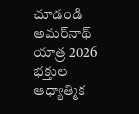చూడండి
అమర్‌నాథ్ యాత్ర 2026 భక్తుల ఆధ్యాత్మిక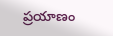ప్రయాణం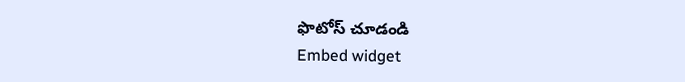ఫొటోస్ చూడండి
Embed widget